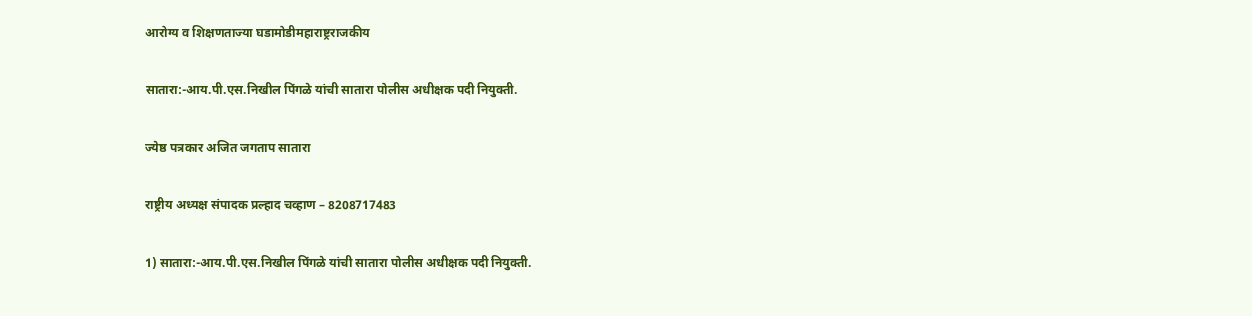आरोग्य व शिक्षणताज्या घडामोडीमहाराष्ट्रराजकीय

सातारा:-आय.पी.एस.निखील पिंगळे यांची सातारा पोलीस अधीक्षक पदी नियुक्ती.

ज्येष्ठ पत्रकार अजित जगताप सातारा

राष्ट्रीय अध्यक्ष संपादक प्रल्हाद चव्हाण – 8208717483

1) सातारा:-आय.पी.एस.निखील पिंगळे यांची सातारा पोलीस अधीक्षक पदी नियुक्ती.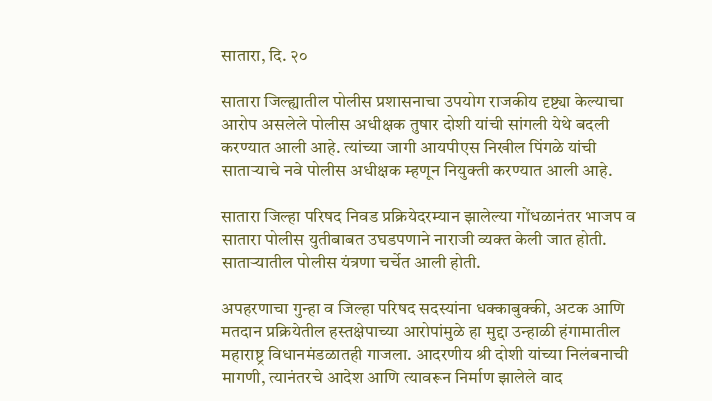सातारा, दि. २०

सातारा जिल्ह्यातील पोलीस प्रशासनाचा उपयोग राजकीय दृष्ट्या केल्याचा आरोप असलेले पोलीस अधीक्षक तुषार दोशी यांची सांगली येथे बदली करण्यात आली आहे. त्यांच्या जागी आयपीएस निखील पिंगळे यांची साताऱ्याचे नवे पोलीस अधीक्षक म्हणून नियुक्ती करण्यात आली आहे.

सातारा जिल्हा परिषद निवड प्रक्रियेदरम्यान झालेल्या गोंधळानंतर भाजप व सातारा पोलीस युतीबाबत उघडपणाने नाराजी व्यक्त केली जात होती. साताऱ्यातील पोलीस यंत्रणा चर्चेत आली होती.

अपहरणाचा गुन्हा व जिल्हा परिषद सदस्यांना धक्काबुक्की, अटक आणि मतदान प्रक्रियेतील हस्तक्षेपाच्या आरोपांमुळे हा मुद्दा उन्हाळी हंगामातील महाराष्ट्र विधानमंडळातही गाजला. आदरणीय श्री दोशी यांच्या निलंबनाची मागणी, त्यानंतरचे आदेश आणि त्यावरून निर्माण झालेले वाद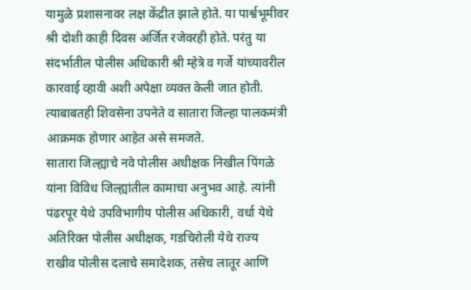यामुळे प्रशासनावर लक्ष केंद्रीत झाले होते. या पार्श्वभूमीवर श्री दोशी काही दिवस अर्जित रजेवरही होते. परंतु या संदर्भातील पोलीस अधिकारी श्री म्हेत्रे व गर्जे यांच्यावरील कारवाई व्हावी अशी अपेक्षा व्यक्त केली जात होती. त्याबाबतही शिवसेना उपनेते व सातारा जिल्हा पालकमंत्री आक्रमक होणार आहेत असे समजते.
सातारा जिल्ह्याचे नवे पोलीस अधीक्षक निखील पिंगळे यांना विविध जिल्ह्यांतील कामाचा अनुभव आहे. त्यांनी पंढरपूर येथे उपविभागीय पोलीस अधिकारी, वर्धा येथे अतिरिक्त पोलीस अधीक्षक, गडचिरोली येथे राज्य राखीव पोलीस दलाचे समादेशक, तसेच लातूर आणि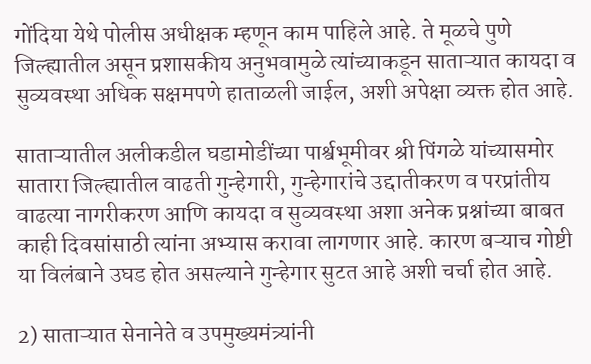गोंदिया येथे पोलीस अधीक्षक म्हणून काम पाहिले आहे. ते मूळचे पुणे जिल्ह्यातील असून प्रशासकीय अनुभवामुळे त्यांच्याकडून साताऱ्यात कायदा व सुव्यवस्था अधिक सक्षमपणे हाताळली जाईल, अशी अपेक्षा व्यक्त होत आहे.

साताऱ्यातील अलीकडील घडामोडींच्या पार्श्वभूमीवर श्री पिंगळे यांच्यासमोर सातारा जिल्ह्यातील वाढती गुन्हेगारी, गुन्हेगारांचे उद्दातीकरण व परप्रांतीय वाढत्या नागरीकरण आणि कायदा व सुव्यवस्था अशा अनेक प्रश्नांच्या बाबत काही दिवसांसाठी त्यांना अभ्यास करावा लागणार आहे. कारण बऱ्याच गोष्टी या विलंबाने उघड होत असल्याने गुन्हेगार सुटत आहे अशी चर्चा होत आहे.

2) साताऱ्यात सेनानेते व उपमुख्यमंत्र्यांनी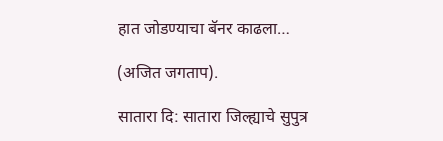हात जोडण्याचा बॅनर काढला…

(अजित जगताप).

सातारा दि: सातारा जिल्ह्याचे सुपुत्र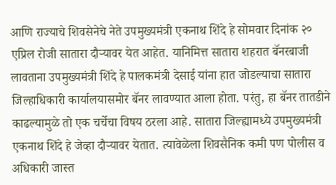आणि राज्याचे शिवसेनेचे नेते उपमुख्यमंत्री एकनाथ शिंदे हे सोमवार दिनांक २० एप्रिल रोजी सातारा दौऱ्यावर येत आहेत. यानिमित्त सातारा शहरात बॅनरबाजी लावताना उपमुख्यमंत्री शिंदे हे पालकमंत्री देसाई यांना हात जोडल्याचा सातारा जिल्हाधिकारी कार्यालयासमोर बॅनर लावण्यात आला होता. परंतु, हा बॅनर तातडीने काढल्यामुळे तो एक चर्चेचा विषय ठरला आहे. सातारा जिल्ह्यामध्ये उपमुख्यमंत्री एकनाथ शिंदे हे जेव्हा दौऱ्यावर येतात. त्यावेळेला शिवसैनिक कमी पण पोलीस व अधिकारी जास्त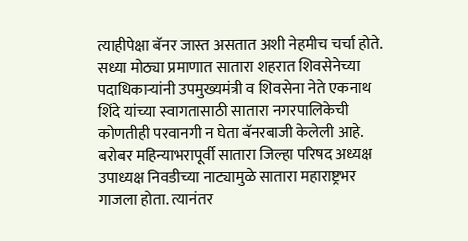त्याहीपेक्षा बॅनर जास्त असतात अशी नेहमीच चर्चा होते. सध्या मोठ्या प्रमाणात सातारा शहरात शिवसेनेच्या पदाधिकाऱ्यांनी उपमुख्यमंत्री व शिवसेना नेते एकनाथ शिंदे यांच्या स्वागतासाठी सातारा नगरपालिकेची कोणतीही परवानगी न घेता बॅनरबाजी केलेली आहे. बरोबर महिन्याभरापूर्वी सातारा जिल्हा परिषद अध्यक्ष उपाध्यक्ष निवडीच्या नाट्यामुळे सातारा महाराष्ट्रभर गाजला होता. त्यानंतर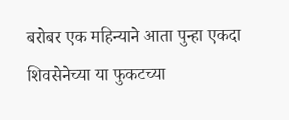बरोबर एक महिन्याने आता पुन्हा एकदा शिवसेनेच्या या फुकटच्या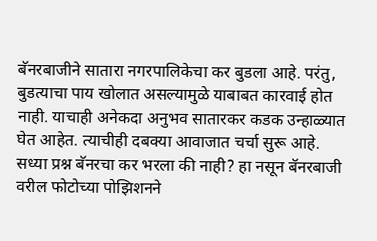बॅनरबाजीने सातारा नगरपालिकेचा कर बुडला आहे. परंतु, बुडत्याचा पाय खोलात असल्यामुळे याबाबत कारवाई होत नाही. याचाही अनेकदा अनुभव सातारकर कडक उन्हाळ्यात घेत आहेत. त्याचीही दबक्या आवाजात चर्चा सुरू आहे. सध्या प्रश्न बॅनरचा कर भरला की नाही? हा नसून बॅनरबाजी वरील फोटोच्या पोझिशनने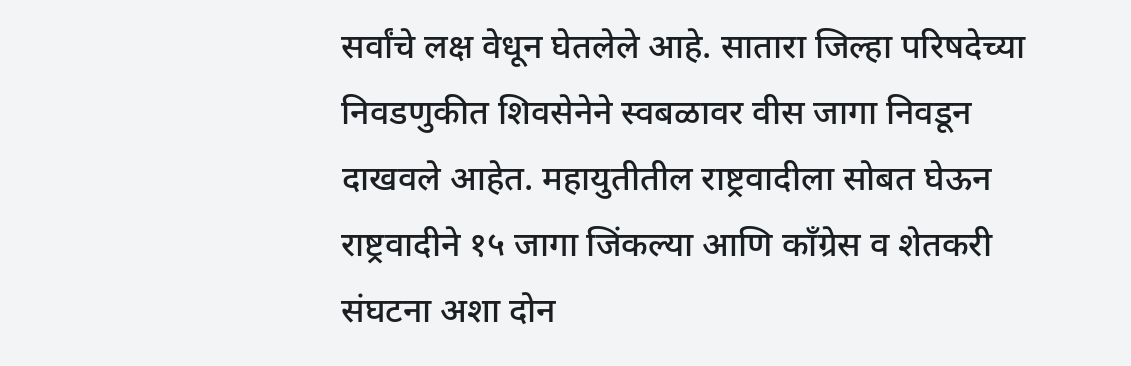सर्वांचे लक्ष वेधून घेतलेले आहे. सातारा जिल्हा परिषदेच्या निवडणुकीत शिवसेनेने स्वबळावर वीस जागा निवडून दाखवले आहेत. महायुतीतील राष्ट्रवादीला सोबत घेऊन राष्ट्रवादीने १५ जागा जिंकल्या आणि काँग्रेस व शेतकरी संघटना अशा दोन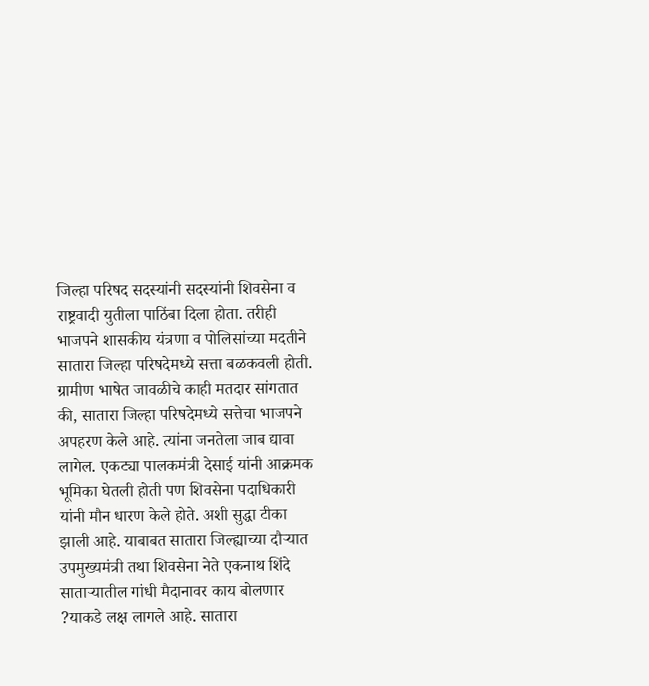जिल्हा परिषद सदस्यांनी सदस्यांनी शिवसेना व राष्ट्रवादी युतीला पाठिंबा दिला होता. तरीही भाजपने शासकीय यंत्रणा व पोलिसांच्या मदतीने सातारा जिल्हा परिषदेमध्ये सत्ता बळकवली होती. ग्रामीण भाषेत जावळीचे काही मतदार सांगतात की, सातारा जिल्हा परिषदेमध्ये सत्तेचा भाजपने अपहरण केले आहे. त्यांना जनतेला जाब द्यावा लागेल. एकट्या पालकमंत्री देसाई यांनी आक्रमक भूमिका घेतली होती पण शिवसेना पदाधिकारी यांनी मौन धारण केले होते. अशी सुद्धा टीका झाली आहे. याबाबत सातारा जिल्ह्याच्या दौऱ्यात उपमुख्यमंत्री तथा शिवसेना नेते एकनाथ शिंदे साताऱ्यातील गांधी मैदानावर काय बोलणार ?याकडे लक्ष लागले आहे. सातारा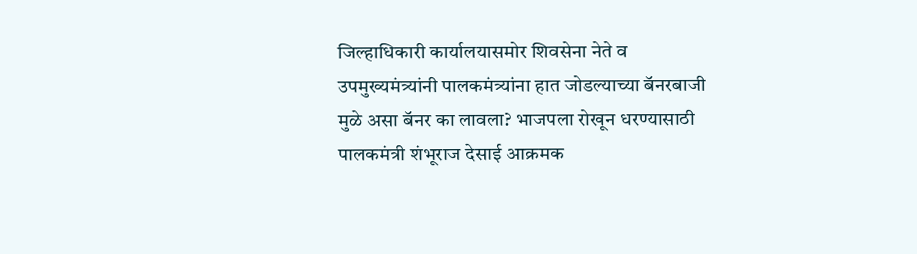जिल्हाधिकारी कार्यालयासमोर शिवसेना नेते व उपमुख्यमंत्र्यांनी पालकमंत्र्यांना हात जोडल्याच्या बॅनरबाजी मुळे असा बॅनर का लावला? भाजपला रोखून धरण्यासाठी पालकमंत्री शंभूराज देसाई आक्रमक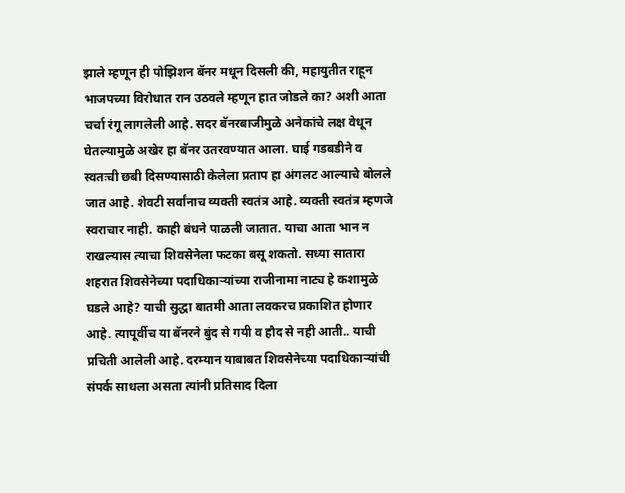झाले म्हणून ही पोझिशन बॅनर मधून दिसली की, महायुतीत राहून भाजपच्या विरोधात रान उठवले म्हणून हात जोडले का? अशी आता चर्चा रंगू लागलेली आहे. सदर बॅनरबाजीमुळे अनेकांचे लक्ष वेधून घेतल्यामुळे अखेर हा बॅनर उतरवण्यात आला. घाई गडबडीने व स्वतःची छबी दिसण्यासाठी केलेला प्रताप हा अंगलट आल्याचे बोलले जात आहे. शेवटी सर्वांनाच व्यक्ती स्वतंत्र आहे. व्यक्ती स्वतंत्र म्हणजे स्वराचार नाही. काही बंधने पाळली जातात. याचा आता भान न राखल्यास त्याचा शिवसेनेला फटका बसू शकतो. सध्या सातारा शहरात शिवसेनेच्या पदाधिकाऱ्यांच्या राजीनामा नाट्य हे कशामुळे घडले आहे? याची सुद्धा बातमी आता लवकरच प्रकाशित होणार आहे. त्यापूर्वीच या बॅनरने बुंद से गयी व हौद से नही आती.. याची प्रचिती आलेली आहे. दरम्यान याबाबत शिवसेनेच्या पदाधिकाऱ्यांची संपर्क साधला असता त्यांनी प्रतिसाद दिला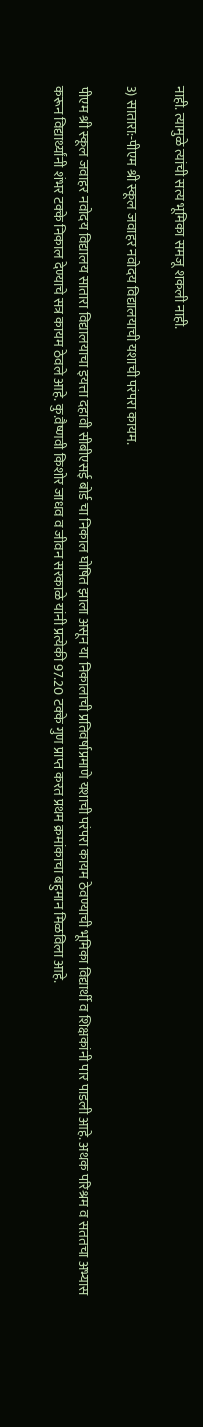नाही. त्यामुळे त्यांची सत्य भूमिका समजू शकली नाही.

3) सातारा:-पीएम श्री स्कूल जवाहर नवोदय विद्यालयाची यशाची परंपरा कायम.

पीएम श्री स्कूल जवाहर नवोदय विद्यालय सातारा विद्यालयाचा इयत्ता दहावी सीबीएसई बोर्ड चा निकाल घोषित झाला असून या निकालाची प्रतिवर्षाप्रमाणे यशाची परंपरा कायम ठेवण्याची भूमिका विद्यार्थी व शिक्षकांनी पार पाडली आहे. अथक परिश्रम व सततचा अभ्यास करून विद्यार्थ्यांनी शंभर टक्के निकाल देण्याचे सत्र कायम ठेवले आहे. कु.वैष्णवी किशोर जाधव व जीवन सरकाळे यांनी प्रत्येकी 97.20 टक्के गुण प्राप्त करत प्रथम क्रमांकाचा बहुमान मिळविला आहे.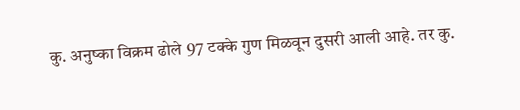कु. अनुष्का विक्रम ढोले 97 टक्के गुण मिळवून दुसरी आली आहे. तर कु.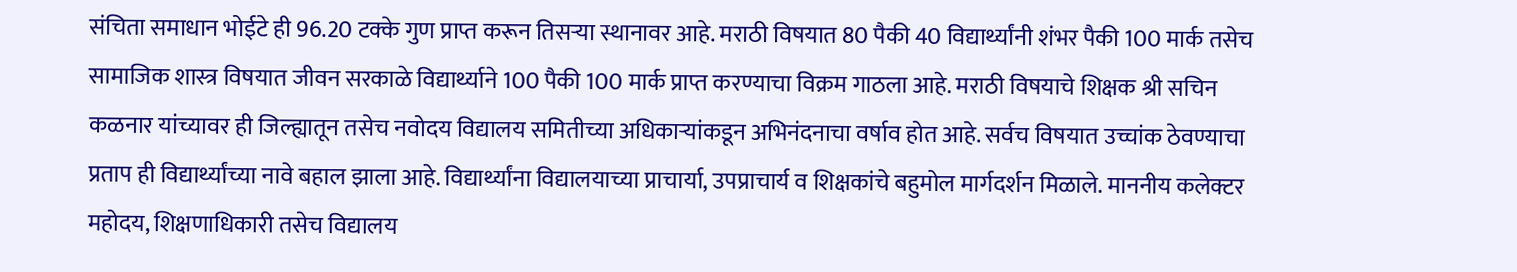संचिता समाधान भोईटे ही 96.20 टक्के गुण प्राप्त करून तिसऱ्या स्थानावर आहे. मराठी विषयात 80 पैकी 40 विद्यार्थ्यांनी शंभर पैकी 100 मार्क तसेच सामाजिक शास्त्र विषयात जीवन सरकाळे विद्यार्थ्याने 100 पैकी 100 मार्क प्राप्त करण्याचा विक्रम गाठला आहे. मराठी विषयाचे शिक्षक श्री सचिन कळनार यांच्यावर ही जिल्ह्यातून तसेच नवोदय विद्यालय समितीच्या अधिकाऱ्यांकडून अभिनंदनाचा वर्षाव होत आहे. सर्वच विषयात उच्चांक ठेवण्याचा प्रताप ही विद्यार्थ्यांच्या नावे बहाल झाला आहे. विद्यार्थ्यांना विद्यालयाच्या प्राचार्या, उपप्राचार्य व शिक्षकांचे बहुमोल मार्गदर्शन मिळाले. माननीय कलेक्टर महोदय, शिक्षणाधिकारी तसेच विद्यालय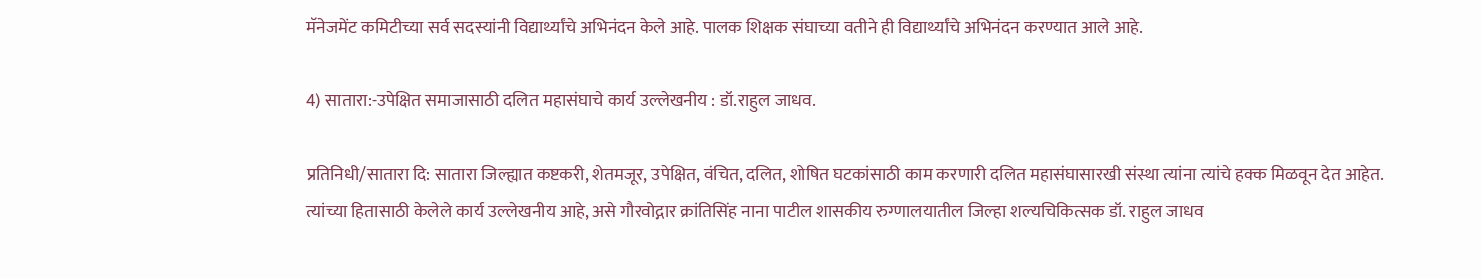मॅनेजमेंट कमिटीच्या सर्व सदस्यांनी विद्यार्थ्यांचे अभिनंदन केले आहे. पालक शिक्षक संघाच्या वतीने ही विद्यार्थ्यांचे अभिनंदन करण्यात आले आहे.

4) सातारा:-उपेक्षित समाजासाठी दलित महासंघाचे कार्य उल्लेखनीय : डॉ.राहुल जाधव.

प्रतिनिधी/सातारा दि: सातारा जिल्ह्यात कष्टकरी, शेतमजूर, उपेक्षित, वंचित, दलित, शोषित घटकांसाठी काम करणारी दलित महासंघासारखी संस्था त्यांना त्यांचे हक्क मिळवून देत आहेत. त्यांच्या हितासाठी केलेले कार्य उल्लेखनीय आहे, असे गौरवोद्गार क्रांतिसिंह नाना पाटील शासकीय रुग्णालयातील जिल्हा शल्यचिकित्सक डॉ. राहुल जाधव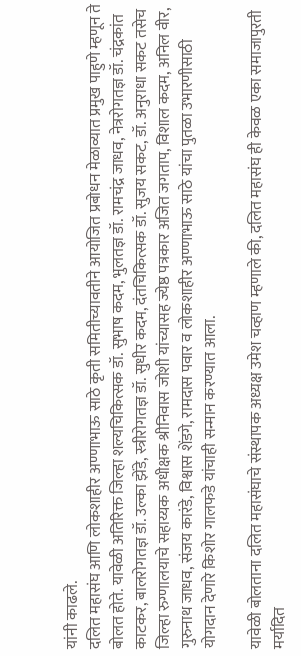यांनी काढले.
दलित महासंघ आणि लोकशाहीर अण्णाभाऊ साठे कृती समितीच्यावतीने आयोजित प्रबोधन मेळाव्यात प्रमुख पाहुणे म्हणून ते बोलत होते. यावेळी अतिरिक्त जिल्हा शल्यचिकित्सक डॉ. सुभाष कदम, भुलतज्ञ डॉ. रामचंद्र जाधव, नेत्ररोगतज्ञ डॉ. चंद्रकांत काटकर, बालरोगतज्ञ डॉ. उल्का झेंडे, स्त्रीरोगतज्ञ डॉ. सुधीर कदम, दंतचिकित्सक डॉ. सुजय सकट, डॉ. अनुराधा सकट तसेच जिल्हा रुग्णालयाचे सहाय्यक अधीक्षक श्रीनिवास जोशी यांच्यासह ज्येष्ठ पत्रकार अजित जगताप, विशाल कदम, अनिल वीर, गुरुनाथ जाधव, संजय कारंडे, विश्वास शेंडगे, रामदास पवार व लोकशाहीर अण्णाभाऊ साठे यांचा पुतळा उभारणीसाठी योगदान देणारे किशोर गालफडे यांचाही सन्मान करण्यात आला.

यावेळी बोलताना दलित महासंघाचे संस्थापक अध्यक्ष उमेश चव्हाण म्हणाले की, दलित महासंघ ही केवळ एका समाजापुरती मर्यादित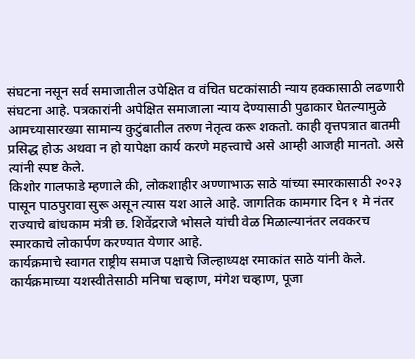संघटना नसून सर्व समाजातील उपेक्षित व वंचित घटकांसाठी न्याय हक्कासाठी लढणारी संघटना आहे. पत्रकारांनी अपेक्षित समाजाला न्याय देण्यासाठी पुढाकार घेतल्यामुळे आमच्यासारख्या सामान्य कुटुंबातील तरुण नेतृत्व करू शकतो. काही वृत्तपत्रात बातमी प्रसिद्ध होऊ अथवा न हो यापेक्षा कार्य करणे महत्त्वाचे असे आम्ही आजही मानतो. असे त्यांनी स्पष्ट केले.
किशोर गालफाडे म्हणाले की, लोकशाहीर अण्णाभाऊ साठे यांच्या स्मारकासाठी २०२३ पासून पाठपुरावा सुरू असून त्यास यश आले आहे. जागतिक कामगार दिन १ मे नंतर राज्याचे बांधकाम मंत्री छ. शिवेंद्रराजे भोसले यांची वेळ मिळाल्यानंतर लवकरच स्मारकाचे लोकार्पण करण्यात येणार आहे.
कार्यक्रमाचे स्वागत राष्ट्रीय समाज पक्षाचे जिल्हाध्यक्ष रमाकांत साठे यांनी केले. कार्यक्रमाच्या यशस्वीतेसाठी मनिषा चव्हाण, मंगेश चव्हाण, पूजा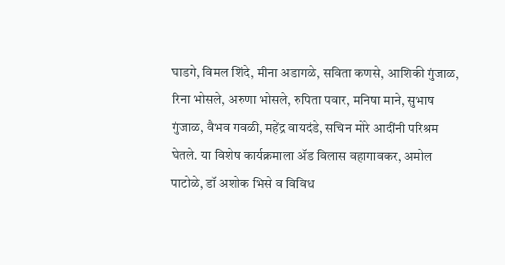घाडगे, विमल शिंदे, मीना अडागळे, सविता कणसे, आशिकी गुंजाळ, रिना भोसले, अरुणा भोसले, रुपिता पवार, मनिषा माने, सुभाष गुंजाळ, वैभव गवळी, महेंद्र वायदंडे, सचिन मोरे आदींनी परिश्रम घेतले. या विशेष कार्यक्रमाला ॲड विलास वहागावकर, अमोल पाटोळे, डॉ अशोक भिसे व विविध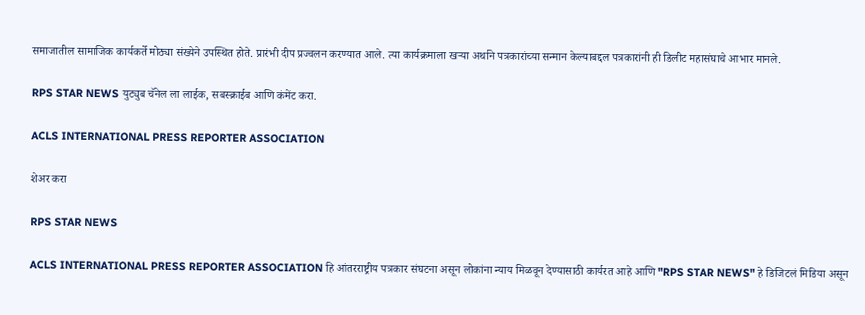समाजातील सामाजिक कार्यकर्ते मोठ्या संख्येने उपस्थित होते. प्रारंभी दीप प्रज्वलन करण्यात आले. त्या कार्यक्रमाला खऱ्या अर्थाने पत्रकारांच्या सन्मान केल्याबद्दल पत्रकारांनी ही डिलीट महासंघाचे आभार मानले.

RPS STAR NEWS युट्युब चॅनेल ला लाईक, सबस्क्राईब आणि कंमेंट करा.

ACLS INTERNATIONAL PRESS REPORTER ASSOCIATION

शेअर करा

RPS STAR NEWS

ACLS INTERNATIONAL PRESS REPORTER ASSOCIATION हि आंतरराष्ट्रीय पत्रकार संघटना असून लोकांना न्याय मिळवून देण्यासाठी कार्यरत आहे आणि "RPS STAR NEWS" हे डिजिटलं मिडिया असून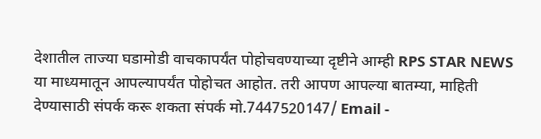देशातील ताज्या घडामोडी वाचकापर्यंत पोहोचवण्याच्या दृष्टीने आम्ही RPS STAR NEWS या माध्यमातून आपल्यापर्यंत पोहोचत आहोत. तरी आपण आपल्या बातम्या, माहिती देण्यासाठी संपर्क करू शकता संपर्क मो.7447520147/ Email -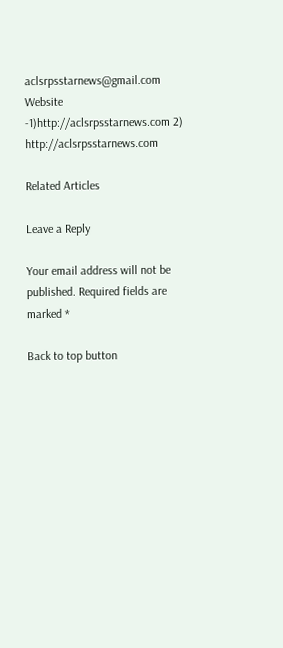aclsrpsstarnews@gmail.com Website -1)http://aclsrpsstarnews.com 2) http://aclsrpsstarnews.com

Related Articles

Leave a Reply

Your email address will not be published. Required fields are marked *

Back to top button